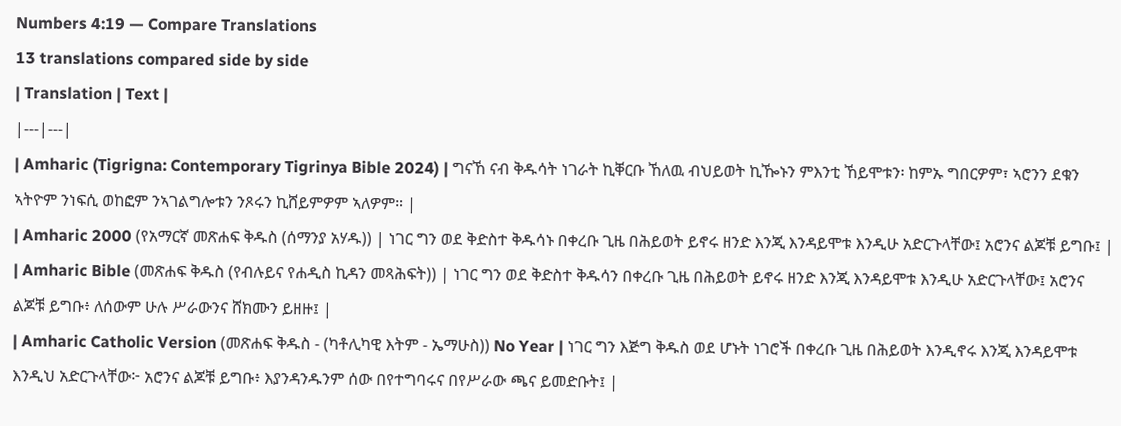Numbers 4:19 — Compare Translations
13 translations compared side by side
| Translation | Text |
|---|---|
| Amharic (Tigrigna: Contemporary Tigrinya Bible 2024) | ግናኸ ናብ ቅዱሳት ነገራት ኪቐርቡ ኸለዉ ብህይወት ኪዀኑን ምእንቲ ኸይሞቱን፡ ከምኡ ግበርዎም፣ ኣሮንን ደቁን ኣትዮም ንነፍሲ ወከፎም ንኣገልግሎቱን ንጾሩን ኪሸይምዎም ኣለዎም። |
| Amharic 2000 (የአማርኛ መጽሐፍ ቅዱስ (ሰማንያ አሃዱ)) | ነገር ግን ወደ ቅድስተ ቅዱሳኑ በቀረቡ ጊዜ በሕይወት ይኖሩ ዘንድ እንጂ እንዳይሞቱ እንዲሁ አድርጉላቸው፤ አሮንና ልጆቹ ይግቡ፤ |
| Amharic Bible (መጽሐፍ ቅዱስ (የብሉይና የሐዲስ ኪዳን መጻሕፍት)) | ነገር ግን ወደ ቅድስተ ቅዱሳን በቀረቡ ጊዜ በሕይወት ይኖሩ ዘንድ እንጂ እንዳይሞቱ እንዲሁ አድርጉላቸው፤ አሮንና ልጆቹ ይግቡ፥ ለሰውም ሁሉ ሥራውንና ሸክሙን ይዘዙ፤ |
| Amharic Catholic Version (መጽሐፍ ቅዱስ - (ካቶሊካዊ እትም - ኤማሁስ)) No Year | ነገር ግን እጅግ ቅዱስ ወደ ሆኑት ነገሮች በቀረቡ ጊዜ በሕይወት እንዲኖሩ እንጂ እንዳይሞቱ እንዲህ አድርጉላቸው፦ አሮንና ልጆቹ ይግቡ፥ እያንዳንዱንም ሰው በየተግባሩና በየሥራው ጫና ይመድቡት፤ |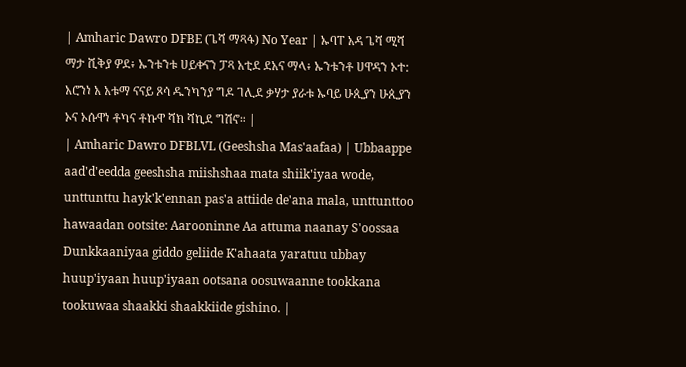| Amharic Dawro DFBE (ጌሻ ማጻፋ) No Year | ኡባፐ አዳ ጌሻ ሚሻ ማታ ሺቅያ ዎደ፥ ኡንቱንቱ ሀይቀናን ፓጻ አቲደ ደአና ማላ፥ ኡንቱንቶ ሀዋዳን ኦተ: አሮንነ አ አቱማ ናናይ ጾሳ ዱንካንያ ግዶ ገሊደ ቃሃታ ያራቱ ኡባይ ሁጲያን ሁጲያን ኦና ኦሱዋነ ቶካና ቶኩዋ ሻክ ሻኪደ ግሽኖ። |
| Amharic Dawro DFBLVL (Geeshsha Mas'aafaa) | Ubbaappe aad'd'eedda geeshsha miishshaa mata shiik'iyaa wode, unttunttu hayk'k'ennan pas'a attiide de'ana mala, unttunttoo hawaadan ootsite: Aarooninne Aa attuma naanay S'oossaa Dunkkaaniyaa giddo geliide K'ahaata yaratuu ubbay huup'iyaan huup'iyaan ootsana oosuwaanne tookkana tookuwaa shaakki shaakkiide gishino. |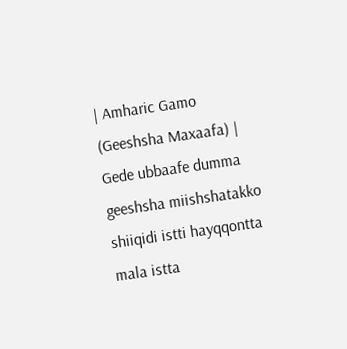| Amharic Gamo (Geeshsha Maxaafa) | Gede ubbaafe dumma geeshsha miishshatakko shiiqidi istti hayqqontta mala istta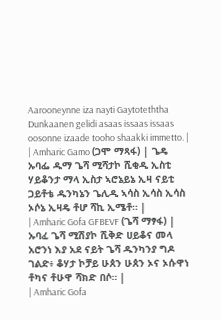Aarooneynne iza nayti Gaytoteththa Dunkaanen gelidi asaas issaas issaas oosonne izaade tooho shaakki immetto. |
| Amharic Gamo (ጋሞ ማጻፋ) | ጌዴ ኡባፌ ዱማ ጌሻ ሚሻታኮ ሺቂዲ ኢስቲ ሃይቆንታ ማላ ኢስታ ኣሮኔይኔ ኢዛ ናይቲ ጋይቶቴ ዱንካኔን ጌሊዲ ኣሳስ ኢሳስ ኢሳስ ኦሶኔ ኢዛዴ ቶሆ ሻኪ ኢሜቶ። |
| Amharic Gofa GFBEVF (ጌሻ ማፃፋ) | ኡባፈ ጌሻ ሚሽያኮ ሺቅድ ሀይቆና መላ አሮንነ እያ አደ ናይት ጌሻ ዱንካንያ ግዶ ገልድ፥ ቆሃታ ኮቻይ ሁጰን ሁጰን ኦና ኦሱዋነ ቶካና ቶሁዋ ሻክድ በሶ። |
| Amharic Gofa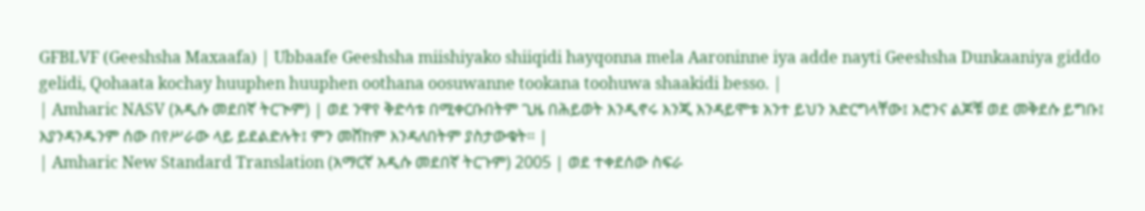GFBLVF (Geeshsha Maxaafa) | Ubbaafe Geeshsha miishiyako shiiqidi hayqonna mela Aaroninne iya adde nayti Geeshsha Dunkaaniya giddo gelidi, Qohaata kochay huuphen huuphen oothana oosuwanne tookana toohuwa shaakidi besso. |
| Amharic NASV (አዲሱ መደበኛ ትርጒም) | ወደ ንዋየ ቅድሳቱ በሚቀርቡበትም ጊዜ በሕይወት እንዲኖሩ እንጂ እንዳይሞቱ አንተ ይህን አድርግላቸው፤ አሮንና ልጆቹ ወደ መቅደሱ ይግቡ፤ እያንዳንዱንም ሰው በየሥራው ላይ ይደልድሉት፤ ምን መሸከም እንዳለበትም ያስታውቁት። |
| Amharic New Standard Translation (አማርኛ አዲሱ መደበኛ ትርጉም) 2005 | ወደ ተቀደሰው ስፍራ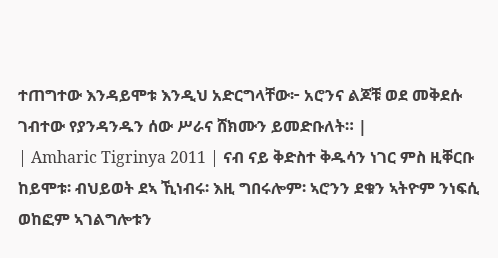ተጠግተው እንዳይሞቱ እንዲህ አድርግላቸው፦ አሮንና ልጆቹ ወደ መቅደሱ ገብተው የያንዳንዱን ሰው ሥራና ሸክሙን ይመድቡለት። |
| Amharic Tigrinya 2011 | ናብ ናይ ቅድስተ ቅዱሳን ነገር ምስ ዚቐርቡ ከይሞቱ፡ ብህይወት ደኣ ኺነብሩ፡ እዚ ግበሩሎም፡ ኣሮንን ደቁን ኣትዮም ንነፍሲ ወከፎም ኣገልግሎቱን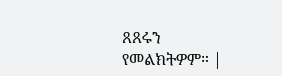ጸጸሩን የመልክትዎም። |